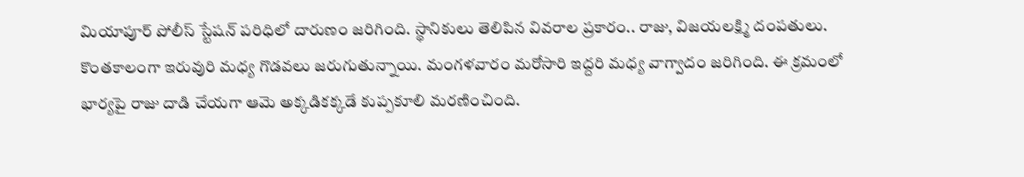మియాపూర్ పోలీస్ స్టేషన్ పరిధిలో దారుణం జరిగింది. స్థానికులు తెలిపిన వివరాల ప్రకారం.. రాజు, విజయలక్ష్మి దంపతులు. కొంతకాలంగా ఇరువురి మధ్య గొడవలు జరుగుతున్నాయి. మంగళవారం మరోసారి ఇద్దరి మధ్య వాగ్వాదం జరిగింది. ఈ క్రమంలో భార్యపై రాజు దాడి చేయగా ఆమె అక్కడికక్కడే కుప్పకూలి మరణించింది.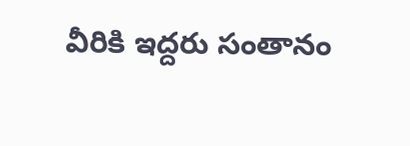వీరికి ఇద్దరు సంతానం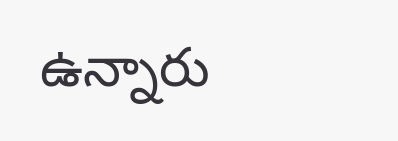ఉన్నారు